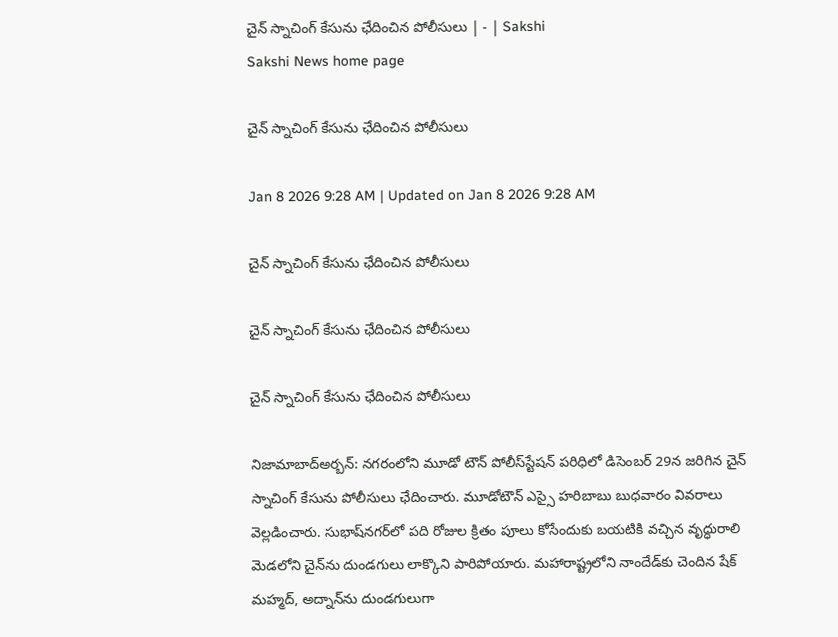చైన్‌ స్నాచింగ్‌ కేసును ఛేదించిన పోలీసులు | - | Sakshi
Sakshi News home page

చైన్‌ స్నాచింగ్‌ కేసును ఛేదించిన పోలీసులు

Jan 8 2026 9:28 AM | Updated on Jan 8 2026 9:28 AM

చైన్‌ స్నాచింగ్‌ కేసును ఛేదించిన పోలీసులు

చైన్‌ స్నాచింగ్‌ కేసును ఛేదించిన పోలీసులు

చైన్‌ స్నాచింగ్‌ కేసును ఛేదించిన పోలీసులు

నిజామాబాద్‌అర్బన్‌: నగరంలోని మూడో టౌన్‌ పోలీస్‌స్టేషన్‌ పరిధిలో డిసెంబర్‌ 29న జరిగిన చైన్‌ స్నాచింగ్‌ కేసును పోలీసులు ఛేదించారు. మూడోటౌన్‌ ఎస్సై హరిబాబు బుధవారం వివరాలు వెల్లడించారు. సుభాష్‌నగర్‌లో పది రోజుల క్రితం పూలు కోసేందుకు బయటికి వచ్చిన వృద్ధురాలి మెడలోని చైన్‌ను దుండగులు లాక్కొని పారిపోయారు. మహారాష్ట్రలోని నాందేడ్‌కు చెందిన షేక్‌ మహ్మద్‌, అద్నాన్‌ను దుండగులుగా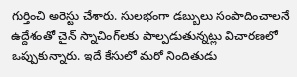గుర్తించి అరెస్టు చేశారు. సులభంగా డబ్బులు సంపాదించాలనే ఉద్దేశంతో చైన్‌ స్నాచింగ్‌లకు పాల్పడుతున్నట్లు విచారణలో ఒప్పుకున్నారు. ఇదే కేసులో మరో నిందితుడు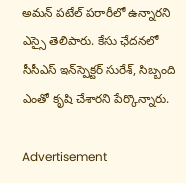అమన్‌ పటేల్‌ పరారీలో ఉన్నారని ఎస్సై తెలిపారు. కేసు ఛేదనలో సీసీఎస్‌ ఇన్‌స్పెక్టర్‌ సురేశ్‌, సిబ్బంది ఎంతో కృషి చేశారని పేర్కొన్నారు.

Advertisement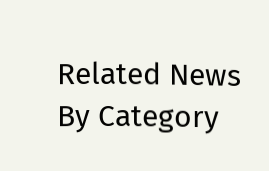Related News By Category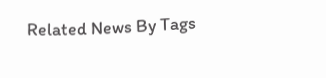Related News By Tags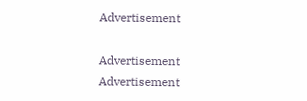Advertisement

Advertisement
Advertisement